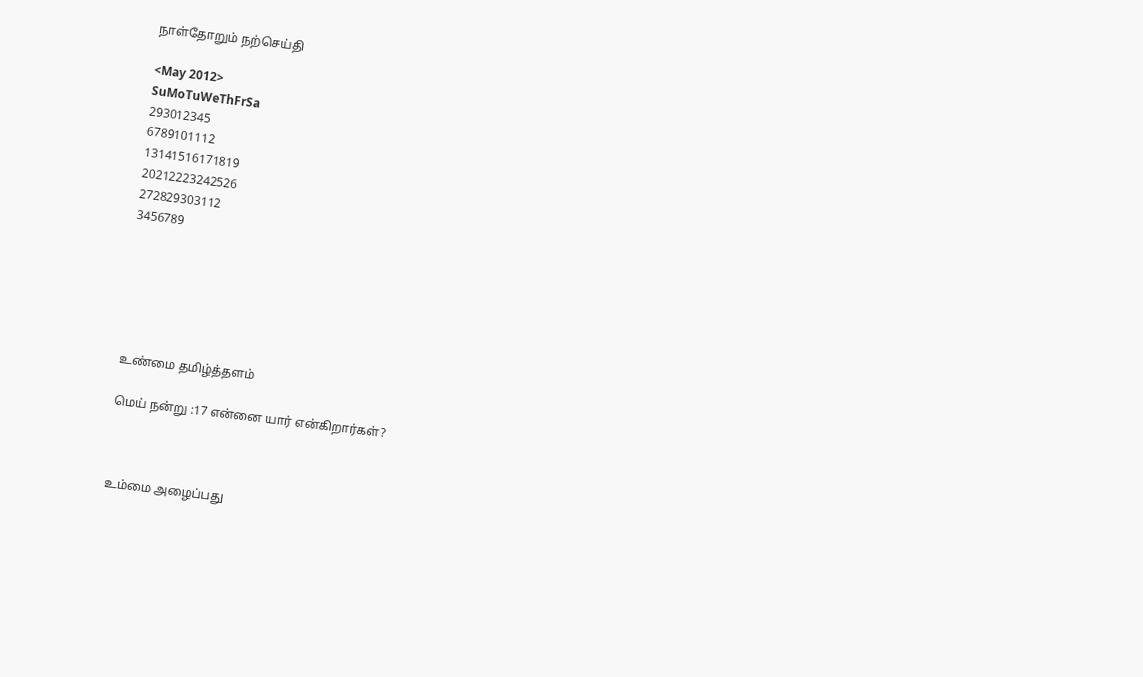நாள்தோறும் நற்செய்தி

<May 2012>
SuMoTuWeThFrSa
293012345
6789101112
13141516171819
20212223242526
272829303112
3456789






உண்மை தமிழ்த்தளம்

மெய் நன்று :17 என்னை யார் என்கிறார்கள்?



உம்மை அழைப்பது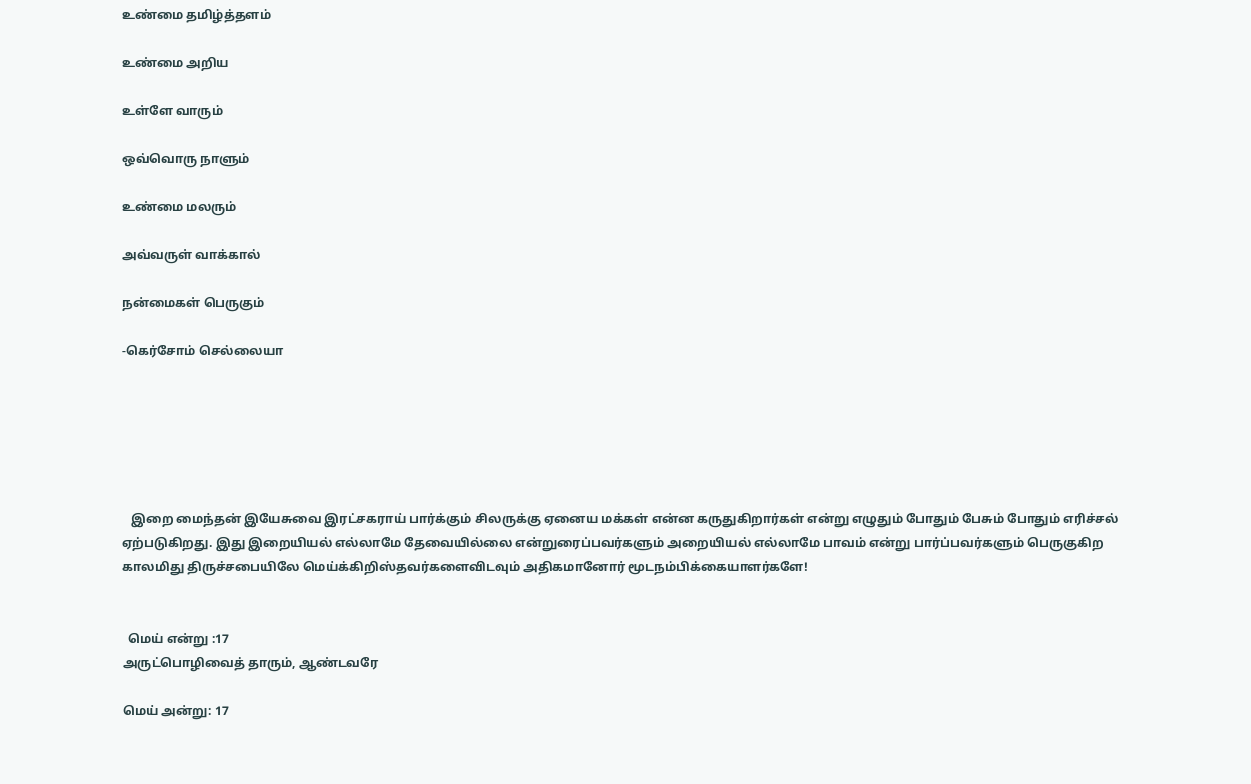உண்மை தமிழ்த்தளம்

உண்மை அறிய

உள்ளே வாரும்

ஒவ்வொரு நாளும்

உண்மை மலரும்

அவ்வருள் வாக்கால்

நன்மைகள் பெருகும்

-கெர்சோம் செல்லையா






   இறை மைந்தன் இயேசுவை இரட்சகராய் பார்க்கும் சிலருக்கு ஏனைய மக்கள் என்ன கருதுகிறார்கள் என்று எழுதும் போதும் பேசும் போதும் எரிச்சல் ஏற்படுகிறது. இது இறையியல் எல்லாமே தேவையில்லை என்றுரைப்பவர்களும் அறையியல் எல்லாமே பாவம் என்று பார்ப்பவர்களும் பெருகுகிற காலமிது திருச்சபையிலே மெய்க்கிறிஸ்தவர்களைவிடவும் அதிகமானோர் மூடநம்பிக்கையாளர்களே!


  மெய் என்று :17
அருட்பொழிவைத் தாரும், ஆண்டவரே

மெய் அன்று: 17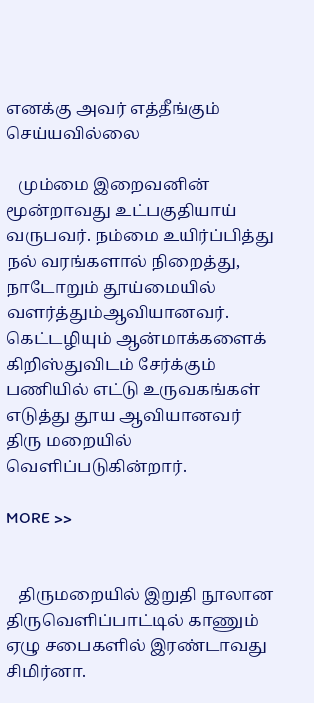எனக்கு அவர் எத்தீங்கும் செய்யவில்லை

   மும்மை இறைவனின் மூன்றாவது உட்பகுதியாய் வருபவர். நம்மை உயிர்ப்பித்து நல் வரங்களால் நிறைத்து, நாடோறும் தூய்மையில்  வளர்த்தும்ஆவியானவர். கெட்டழியும் ஆன்மாக்களைக் கிறிஸ்துவிடம் சேர்க்கும் பணியில் எட்டு உருவகங்கள் எடுத்து தூய ஆவியானவர் திரு மறையில் வெளிப்படுகின்றார்.

MORE >>


   திருமறையில் இறுதி நூலான திருவெளிப்பாட்டில் காணும் ஏழு சபைகளில் இரண்டாவது  சிமிர்னா.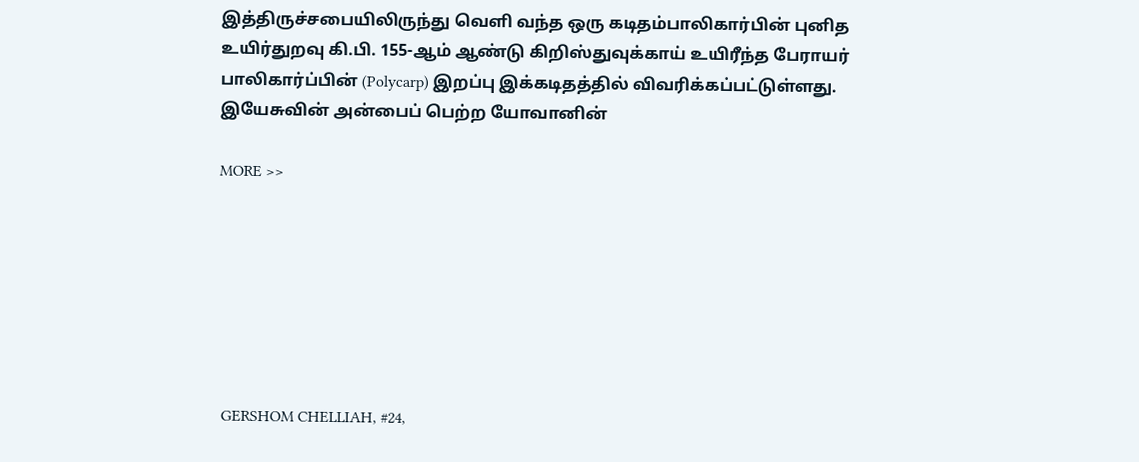இத்திருச்சபையிலிருந்து வெளி வந்த ஒரு கடிதம்பாலிகார்பின் புனித உயிர்துறவு கி.பி. 155-ஆம் ஆண்டு கிறிஸ்துவுக்காய் உயிரீந்த பேராயர் பாலிகார்ப்பின் (Polycarp) இறப்பு இக்கடிதத்தில் விவரிக்கப்பட்டுள்ளது. இயேசுவின் அன்பைப் பெற்ற யோவானின்

MORE >>







 GERSHOM CHELLIAH, #24,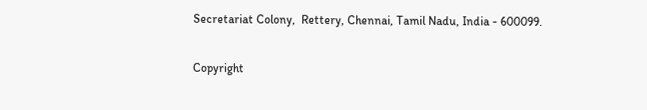Secretariat Colony,  Rettery, Chennai, Tamil Nadu, India - 600099.

Copyright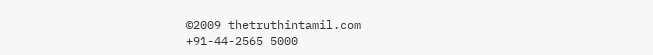©2009 thetruthintamil.com
+91-44-2565 5000